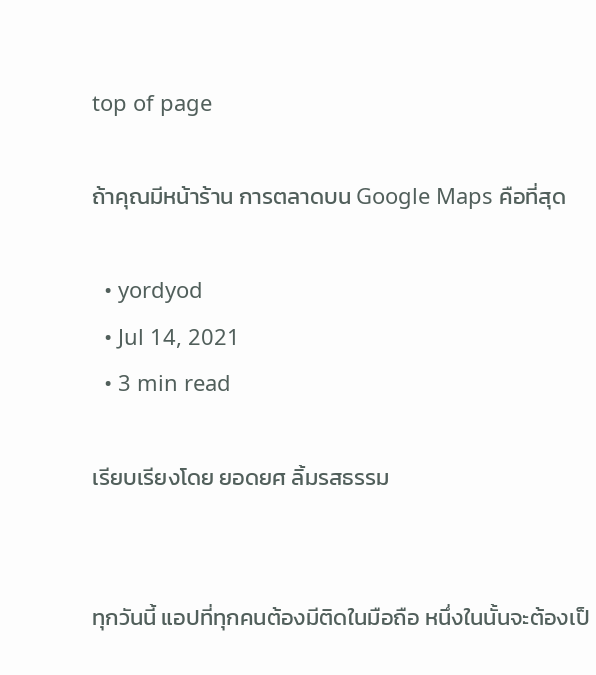top of page

ถ้าคุณมีหน้าร้าน การตลาดบน Google Maps คือที่สุด

  • yordyod
  • Jul 14, 2021
  • 3 min read

เรียบเรียงโดย ยอดยศ ลิ้มรสธรรม


ทุกวันนี้ แอปที่ทุกคนต้องมีติดในมือถือ หนึ่งในนั้นจะต้องเป็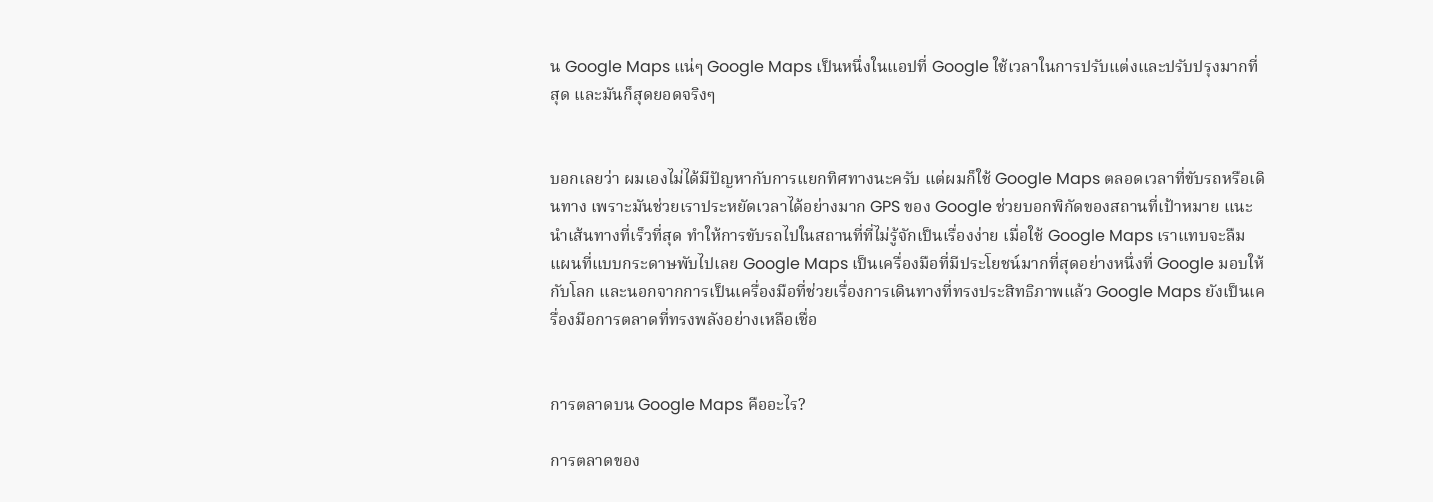น Google Maps แน่ๆ Google Maps เป็นหนึ่งในแอปที่ Google ใช้เวลาในการปรับแต่งและปรับปรุงมากที่สุด และมันก็สุดยอดจริงๆ


บอกเลยว่า ผมเองไม่ได้มีปัญหากับการแยกทิศทางนะครับ แต่ผมก็ใช้ Google Maps ตลอดเวลาที่ขับรถหรือเดินทาง เพราะมันช่วยเราประหยัดเวลาได้อย่างมาก GPS ของ Google ช่วยบอกพิกัดของสถานที่เป้าหมาย แนะนำเส้นทางที่เร็วที่สุด ทำให้การขับรถไปในสถานที่ที่ไม่รู้จักเป็นเรื่องง่าย เมื่อใช้ Google Maps เราแทบจะลืมแผนที่แบบกระดาษพับไปเลย Google Maps เป็นเครื่องมือที่มีประโยชน์มากที่สุดอย่างหนึ่งที่ Google มอบให้กับโลก และนอกจากการเป็นเครื่องมือที่ช่วยเรื่องการเดินทางที่ทรงประสิทธิภาพแล้ว Google Maps ยังเป็นเครื่องมือการตลาดที่ทรงพลังอย่างเหลือเชื่อ


การตลาดบน Google Maps คืออะไร?

การตลาดของ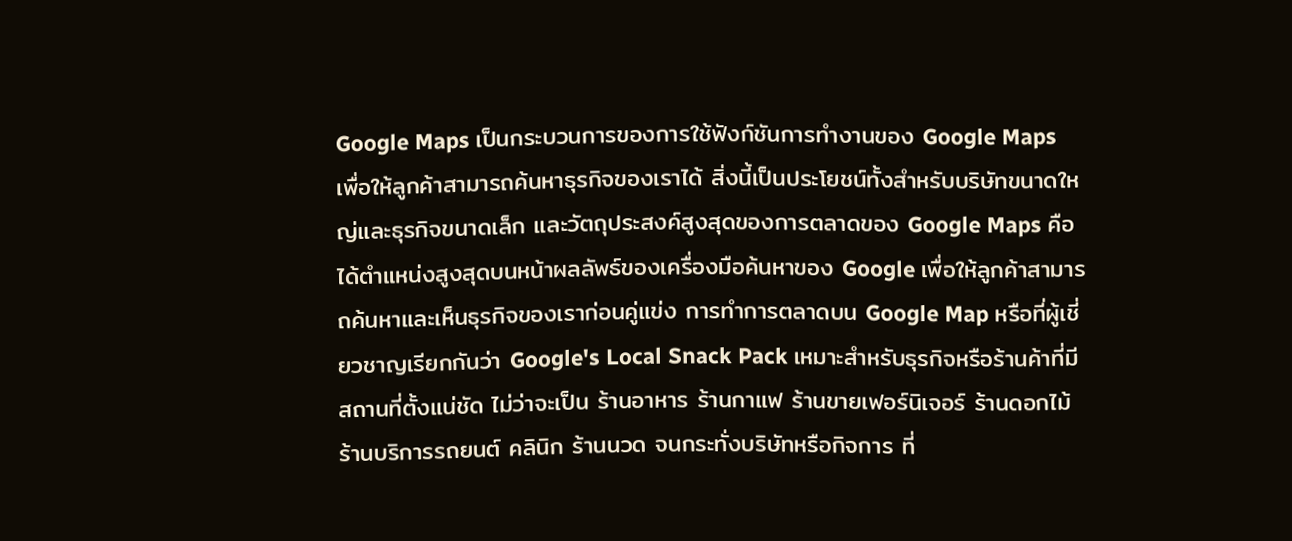Google Maps เป็นกระบวนการของการใช้ฟังก์ชันการทำงานของ Google Maps เพื่อให้ลูกค้าสามารถค้นหาธุรกิจของเราได้ สิ่งนี้เป็นประโยชน์ทั้งสำหรับบริษัทขนาดใหญ่และธุรกิจขนาดเล็ก และวัตถุประสงค์สูงสุดของการตลาดของ Google Maps คือได้ตำแหน่งสูงสุดบนหน้าผลลัพธ์ของเครื่องมือค้นหาของ Google เพื่อให้ลูกค้าสามารถค้นหาและเห็นธุรกิจของเราก่อนคู่แข่ง การทำการตลาดบน Google Map หรือที่ผู้เชี่ยวชาญเรียกกันว่า Google's Local Snack Pack เหมาะสำหรับธุรกิจหรือร้านค้าที่มีสถานที่ตั้งแน่ชัด ไม่ว่าจะเป็น ร้านอาหาร ร้านกาแฟ ร้านขายเฟอร์นิเจอร์ ร้านดอกไม้ ร้านบริการรถยนต์ คลินิก ร้านนวด จนกระทั่งบริษัทหรือกิจการ ที่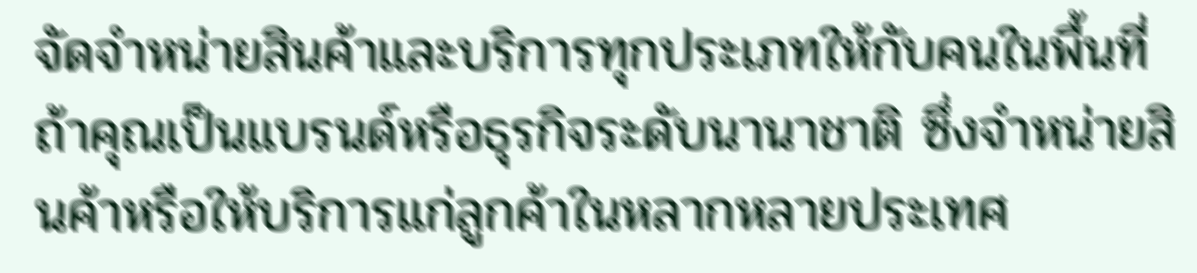จัดจำหน่ายสินค้าและบริการทุกประเภทให้กับคนในพื้นที่ ถ้าคุณเป็นแบรนด์หรือธุรกิจระดับนานาชาติ ซึ่งจำหน่ายสินค้าหรือให้บริการแก่ลูกค้าในหลากหลายประเทศ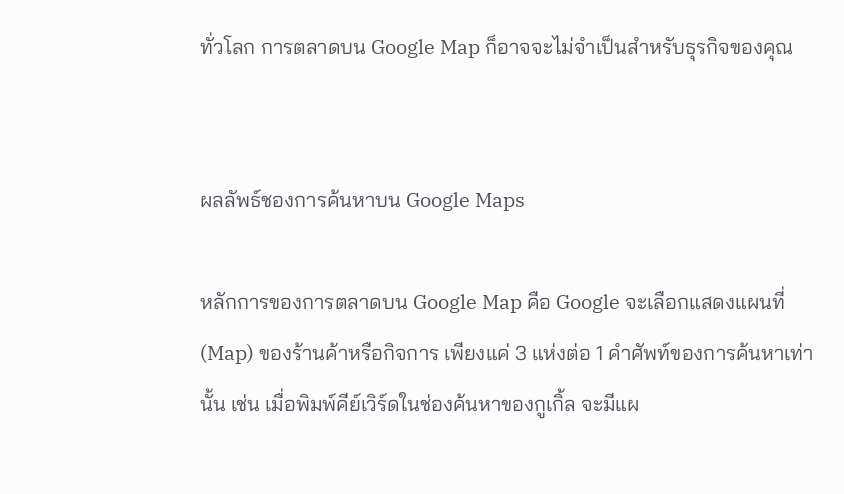ทั่วโลก การตลาดบน Google Map ก็อาจจะไม่จำเป็นสำหรับธุรกิจของคุณ


ผลลัพธ์ชองการค้นหาบน Google Maps

หลักการของการตลาดบน Google Map คือ Google จะเลือกแสดงแผนที่ (Map) ของร้านค้าหรือกิจการ เพียงแค่ 3 แห่งต่อ 1 คำศัพท์ของการค้นหาเท่านั้น เช่น เมื่อพิมพ์คีย์เวิร์ดในช่องค้นหาของกูเกิ้ล จะมีแผ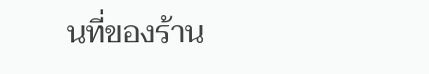นที่ของร้าน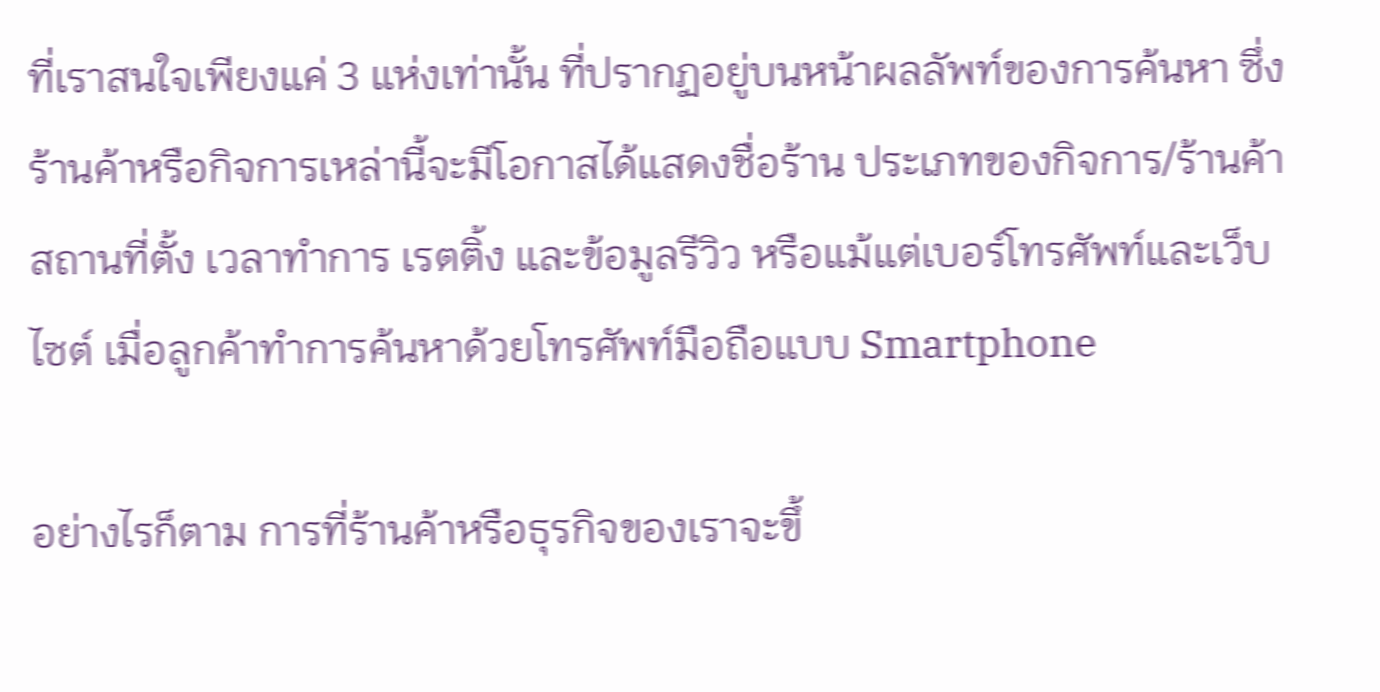ที่เราสนใจเพียงแค่ 3 แห่งเท่านั้น ที่ปรากฏอยู่บนหน้าผลลัพท์ของการค้นหา ซึ่งร้านค้าหรือกิจการเหล่านี้จะมีโอกาสได้แสดงชื่อร้าน ประเภทของกิจการ/ร้านค้า สถานที่ตั้ง เวลาทำการ เรตติ้ง และข้อมูลรีวิว หรือแม้แต่เบอร์โทรศัพท์และเว็บไซต์ เมื่อลูกค้าทำการค้นหาด้วยโทรศัพท์มือถือแบบ Smartphone

อย่างไรก็ตาม การที่ร้านค้าหรือธุรกิจของเราจะขึ้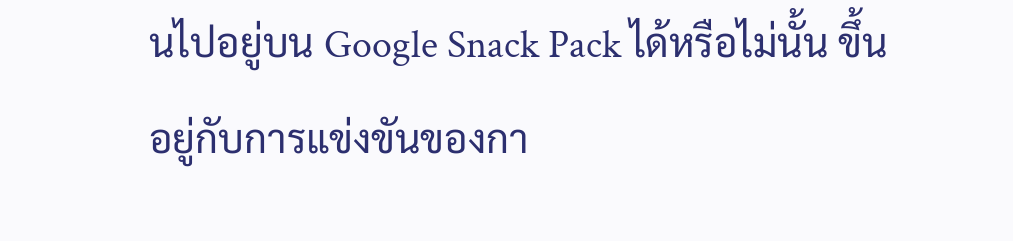นไปอยู่บน Google Snack Pack ได้หรือไม่นั้น ขึ้นอยู่กับการแข่งขันของกา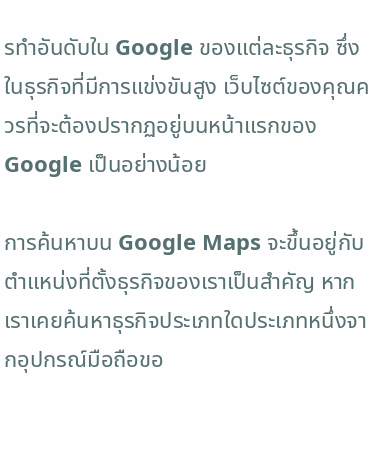รทำอันดับใน Google ของแต่ละธุรกิจ ซึ่งในธุรกิจที่มีการแข่งขันสูง เว็บไซต์ของคุณควรที่จะต้องปรากฏอยู่บนหน้าแรกของ Google เป็นอย่างน้อย

การค้นหาบน Google Maps จะขึ้นอยู่กับตำแหน่งที่ตั้งธุรกิจของเราเป็นสำคัญ หากเราเคยค้นหาธุรกิจประเภทใดประเภทหนึ่งจากอุปกรณ์มือถือขอ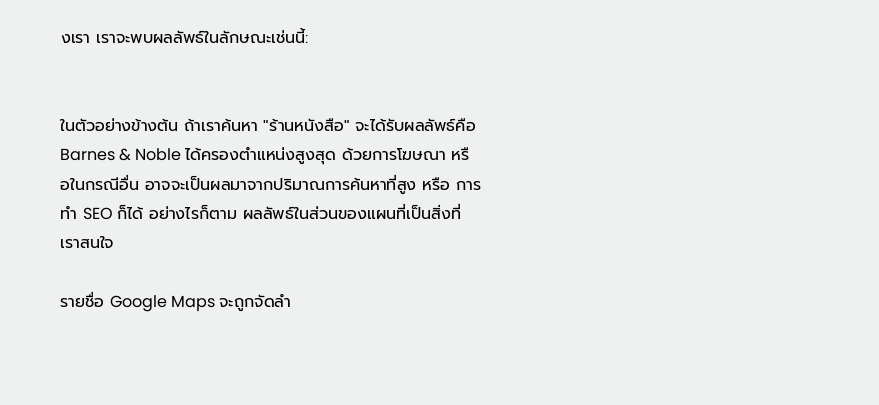งเรา เราจะพบผลลัพธ์ในลักษณะเช่นนี้:


ในตัวอย่างข้างต้น ถ้าเราค้นหา "ร้านหนังสือ" จะได้รับผลลัพธ์คือ Barnes & Noble ได้ครองตำแหน่งสูงสุด ด้วยการโฆษณา หรือในกรณีอื่น อาจจะเป็นผลมาจากปริมาณการค้นหาที่สูง หรือ การทำ SEO ก็ได้ อย่างไรก็ตาม ผลลัพธ์ในส่วนของแผนที่เป็นสิ่งที่เราสนใจ

รายชื่อ Google Maps จะถูกจัดลำ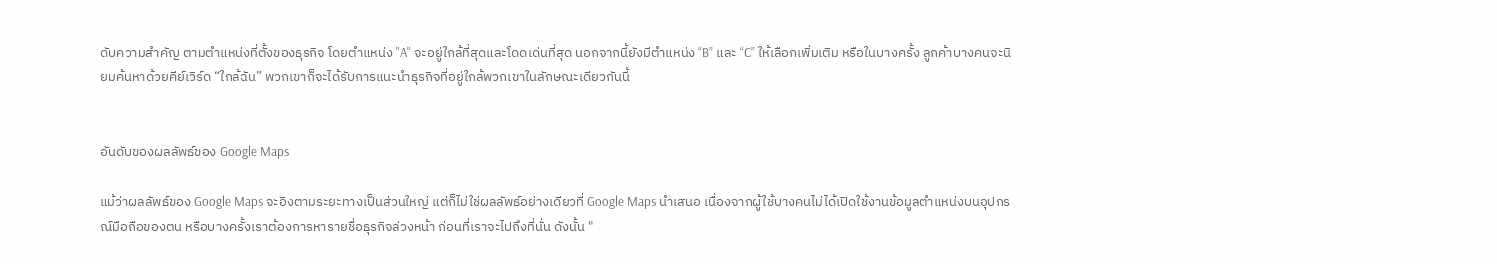ดับความสำคัญ ตามตำแหน่งที่ตั้งของธุรกิจ โดยตำแหน่ง "A" จะอยู่ใกล้ที่สุดและโดดเด่นที่สุด นอกจากนี้ยังมีตำแหน่ง “B” และ “C” ให้เลือกเพิ่มเติม หรือในบางครั้ง ลูกค้าบางคนจะนิยมค้นหาด้วยคีย์เวิร์ด “ใกล้ฉัน” พวกเขาก็จะได้รับการแนะนำธุรกิจที่อยู่ใกล้พวกเขาในลักษณะเดียวกันนี้


อันดับของผลลัพธ์ของ Google Maps

แม้ว่าผลลัพธ์ของ Google Maps จะอิงตามระยะทางเป็นส่วนใหญ่ แต่ก็ไม่ใช่ผลลัพธ์อย่างเดียวที่ Google Maps นำเสนอ เนื่องจากผู้ใช้บางคนไม่ได้เปิดใช้งานข้อมูลตำแหน่งบนอุปกรณ์มือถือของตน หรือบางครั้งเราต้องการหารายชื่อธุรกิจล่วงหน้า ก่อนที่เราจะไปถึงที่นั่น ดังนั้น "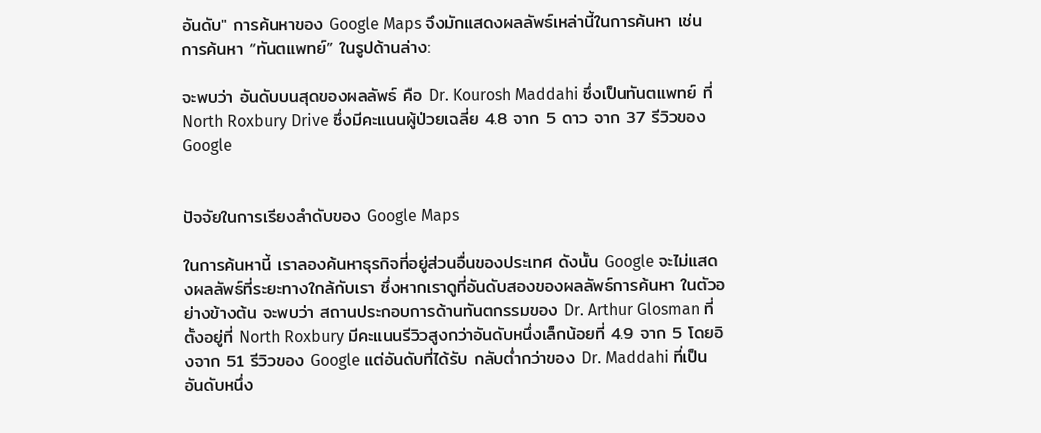อันดับ" การค้นหาของ Google Maps จึงมักแสดงผลลัพธ์เหล่านี้ในการค้นหา เช่น การค้นหา “ทันตแพทย์” ในรูปด้านล่าง:

จะพบว่า อันดับบนสุดของผลลัพธ์ คือ Dr. Kourosh Maddahi ซึ่งเป็นทันตแพทย์ ที่ North Roxbury Drive ซึ่งมีคะแนนผู้ป่วยเฉลี่ย 4.8 จาก 5 ดาว จาก 37 รีวิวของ Google


ปัจจัยในการเรียงลำดับของ Google Maps

ในการค้นหานี้ เราลองค้นหาธุรกิจที่อยู่ส่วนอื่นของประเทศ ดังนั้น Google จะไม่แสดงผลลัพธ์ที่ระยะทางใกล้กับเรา ซึ่งหากเราดูที่อันดับสองของผลลัพธ์การค้นหา ในตัวอย่างข้างต้น จะพบว่า สถานประกอบการด้านทันตกรรมของ Dr. Arthur Glosman ที่ตั้งอยู่ที่ North Roxbury มีคะแนนรีวิวสูงกว่าอันดับหนึ่งเล็กน้อยที่ 4.9 จาก 5 โดยอิงจาก 51 รีวิวของ Google แต่อันดับที่ได้รับ กลับต่ำกว่าของ Dr. Maddahi ที่เป็นอันดับหนึ่ง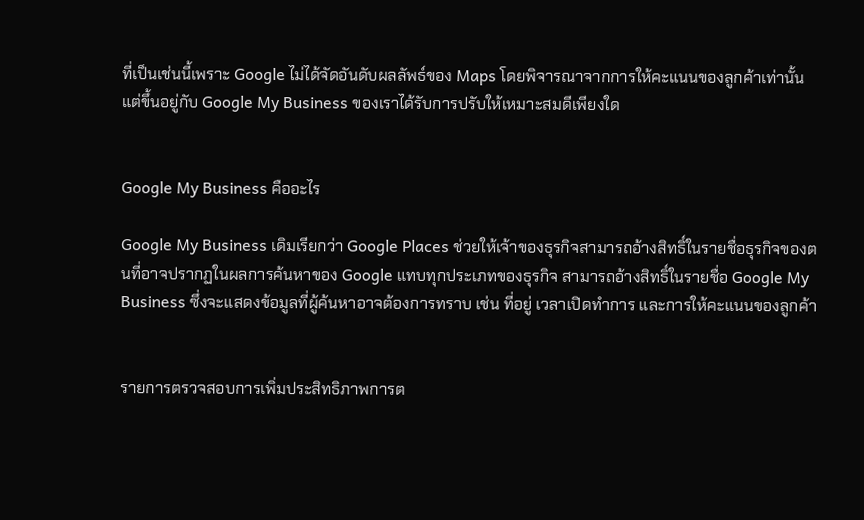ที่เป็นเช่นนี้เพราะ Google ไม่ได้จัดอันดับผลลัพธ์ของ Maps โดยพิจารณาจากการให้คะแนนของลูกค้าเท่านั้น แต่ขึ้นอยู่กับ Google My Business ของเราได้รับการปรับให้เหมาะสมดีเพียงใด


Google My Business คืออะไร

Google My Business เดิมเรียกว่า Google Places ช่วยให้เจ้าของธุรกิจสามารถอ้างสิทธิ์ในรายชื่อธุรกิจของตนที่อาจปรากฏในผลการค้นหาของ Google แทบทุกประเภทของธุรกิจ สามารถอ้างสิทธิ์ในรายชื่อ Google My Business ซึ่งจะแสดงข้อมูลที่ผู้ค้นหาอาจต้องการทราบ เช่น ที่อยู่ เวลาเปิดทำการ และการให้คะแนนของลูกค้า


รายการตรวจสอบการเพิ่มประสิทธิภาพการต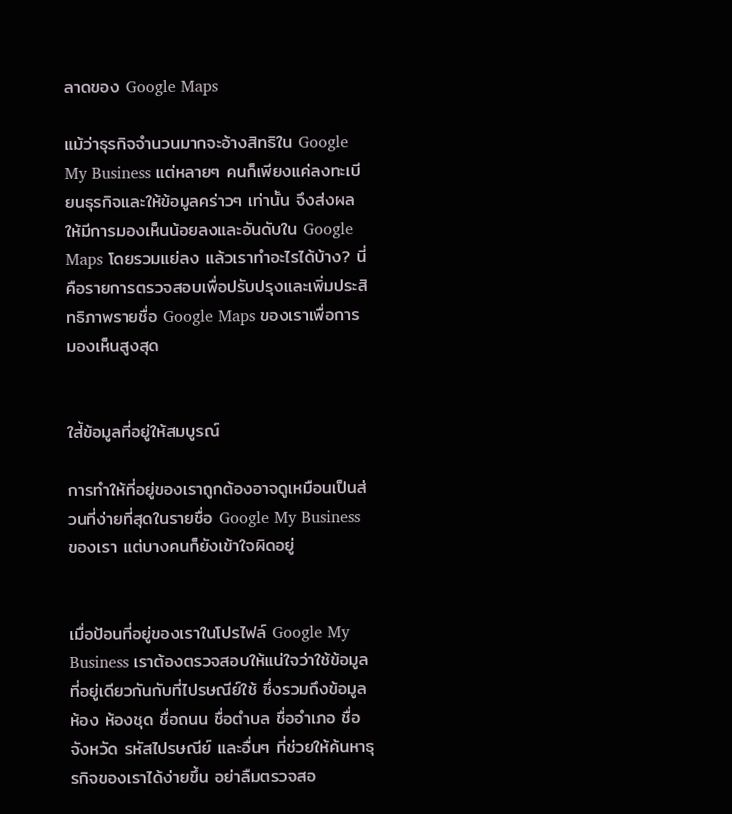ลาดของ Google Maps

แม้ว่าธุรกิจจำนวนมากจะอ้างสิทธิใน Google My Business แต่หลายๆ คนก็เพียงแค่ลงทะเบียนธุรกิจและให้ข้อมูลคร่าวๆ เท่านั้น จึงส่งผลให้มีการมองเห็นน้อยลงและอันดับใน Google Maps โดยรวมแย่ลง แล้วเราทำอะไรได้บ้าง? นี่คือรายการตรวจสอบเพื่อปรับปรุงและเพิ่มประสิทธิภาพรายชื่อ Google Maps ของเราเพื่อการมองเห็นสูงสุด


ใส่้ข้อมูลที่อยู่ให้สมบูรณ์

การทำให้ที่อยู่ของเราถูกต้องอาจดูเหมือนเป็นส่วนที่ง่ายที่สุดในรายชื่อ Google My Business ของเรา แต่บางคนก็ยังเข้าใจผิดอยู่


เมื่อป้อนที่อยู่ของเราในโปรไฟล์ Google My Business เราต้องตรวจสอบให้แน่ใจว่าใช้ข้อมูลที่อยู่เดียวกันกับที่ไปรษณีย์ใช้ ซึ่งรวมถึงข้อมูลห้อง ห้องชุด ชื่อถนน ชื่อตำบล ชื่ออำเภอ ชื่อจังหวัด รหัสไปรษณีย์ และอื่นๆ ที่ช่วยให้ค้นหาธุรกิจของเราได้ง่ายขึ้น อย่าลืมตรวจสอ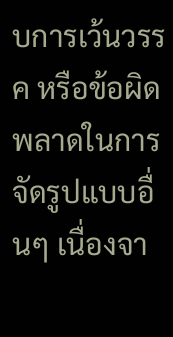บการเว้นวรรค หรือข้อผิดพลาดในการจัดรูปแบบอื่นๆ เนื่องจา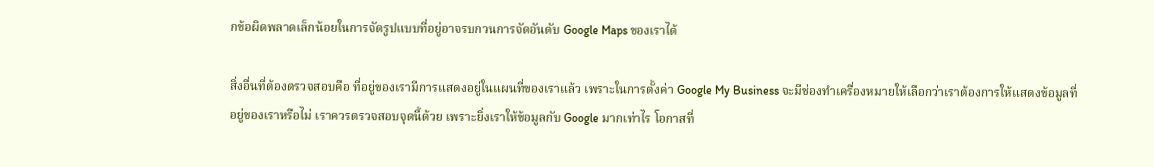กข้อผิดพลาดเล็กน้อยในการจัดรูปแบบที่อยู่อาจรบกวนการจัดอันดับ Google Maps ของเราได้

สิ่งอื่นที่ต้องตรวจสอบคือ ที่อยู่ของเรามีการแสดงอยู่ในแผนที่ของเราแล้ว เพราะในการตั้งค่า Google My Business จะมีช่องทำเครื่องหมายให้เลือกว่าเราต้องการให้แสดงข้อมูลที่อยู่ของเราหรือไม่ เราควรตรวจสอบจุดนี้ด้วย เพราะยิ่งเราให้ข้อมูลกับ Google มากเท่าไร โอกาสที่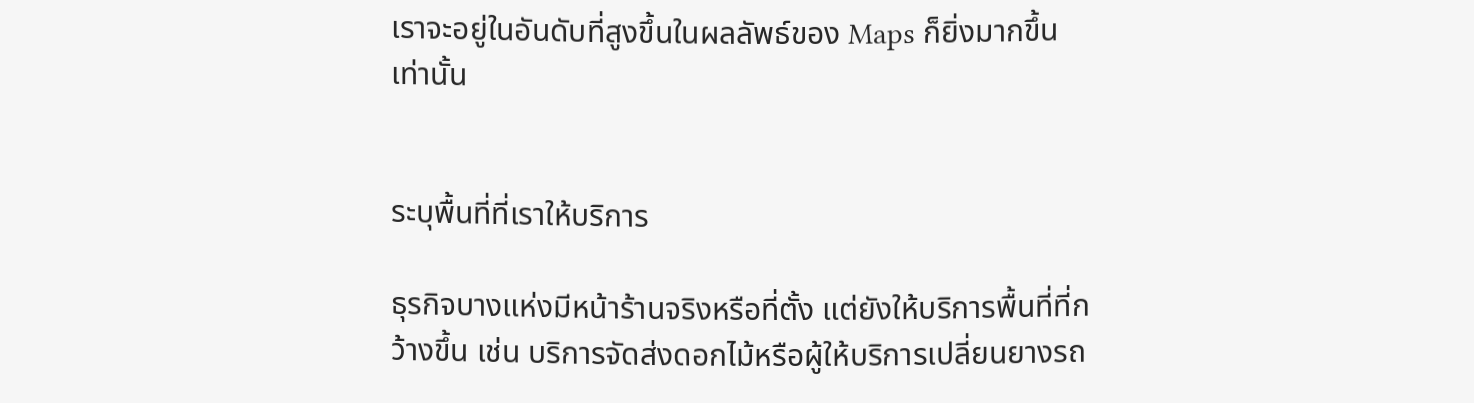เราจะอยู่ในอันดับที่สูงขึ้นในผลลัพธ์ของ Maps ก็ยิ่งมากขึ้นเท่านั้น


ระบุพื้นที่ที่เราให้บริการ

ธุรกิจบางแห่งมีหน้าร้านจริงหรือที่ตั้ง แต่ยังให้บริการพื้นที่ที่กว้างขึ้น เช่น บริการจัดส่งดอกไม้หรือผู้ให้บริการเปลี่ยนยางรถ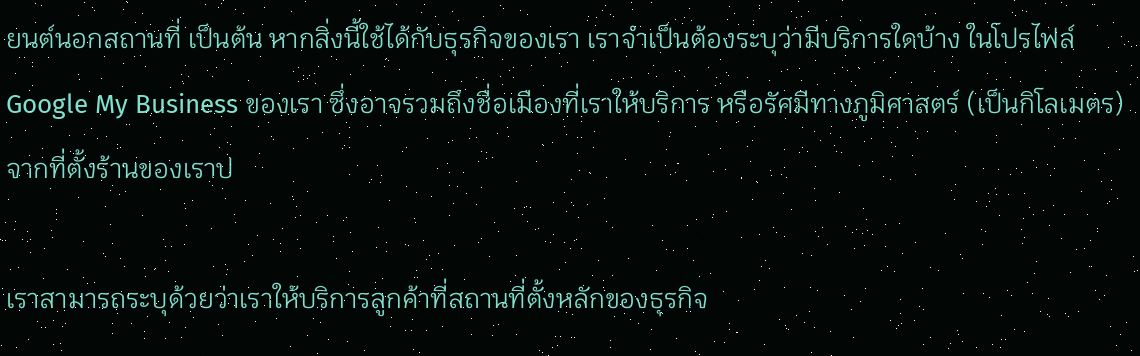ยนต์นอกสถานที่ เป็นต้น หากสิ่งนี้ใช้ได้กับธุรกิจของเรา เราจำเป็นต้องระบุว่ามีบริการใดบ้าง ในโปรไฟล์ Google My Business ของเรา ซึ่งอาจรวมถึงชื่อเมืองที่เราให้บริการ หรือรัศมีทางภูมิศาสตร์ (เป็นกิโลเมตร) จากที่ตั้งร้านของเราป

เราสามารถระบุด้วยว่าเราให้บริการลูกค้าที่สถานที่ตั้งหลักของธุรกิจ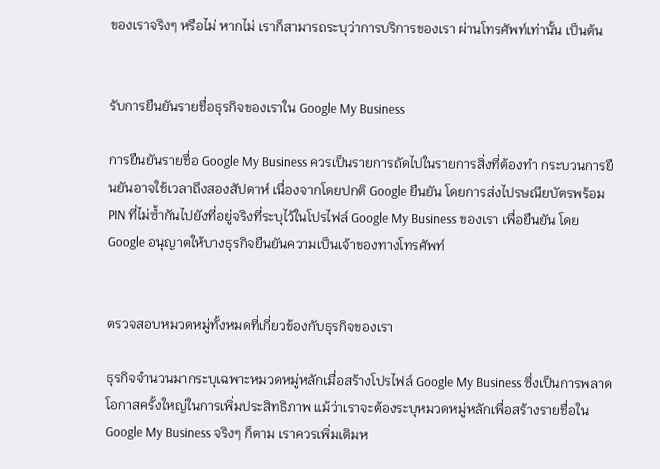ของเราจริงๆ หรือไม่ หากไม่ เราก็สามารถระบุว่าการบริการของเรา ผ่านโทรศัพท์เท่านั้น เป็นต้น


รับการยืนยันรายชื่อธุรกิจของเราใน Google My Business

การยืนยันรายชื่อ Google My Business ควรเป็นรายการถัดไปในรายการสิ่งที่ต้องทำ กระบวนการยืนยันอาจใช้เวลาถึงสองสัปดาห์ เนื่องจากโดยปกติ Google ยืนยัน โดยการส่งไปรษณียบัตรพร้อม PIN ที่ไม่ซ้ำกันไปยังที่อยู่จริงที่ระบุไว้ในโปรไฟล์ Google My Business ของเรา เพื่อยืนยัน โดย Google อนุญาตให้บางธุรกิจยืนยันความเป็นเจ้าของทางโทรศัพท์


ตรวจสอบหมวดหมู่ทั้งหมดที่เกี่ยวข้องกับธุรกิจของเรา

ธุรกิจจำนวนมากระบุเฉพาะหมวดหมู่หลักเมื่อสร้างโปรไฟล์ Google My Business ซึ่งเป็นการพลาดโอกาสครั้งใหญ่ในการเพิ่มประสิทธิภาพ แม้ว่าเราจะต้องระบุหมวดหมู่หลักเพื่อสร้างรายชื่อใน Google My Business จริงๆ ก็ตาม เราควรเพิ่มเติมห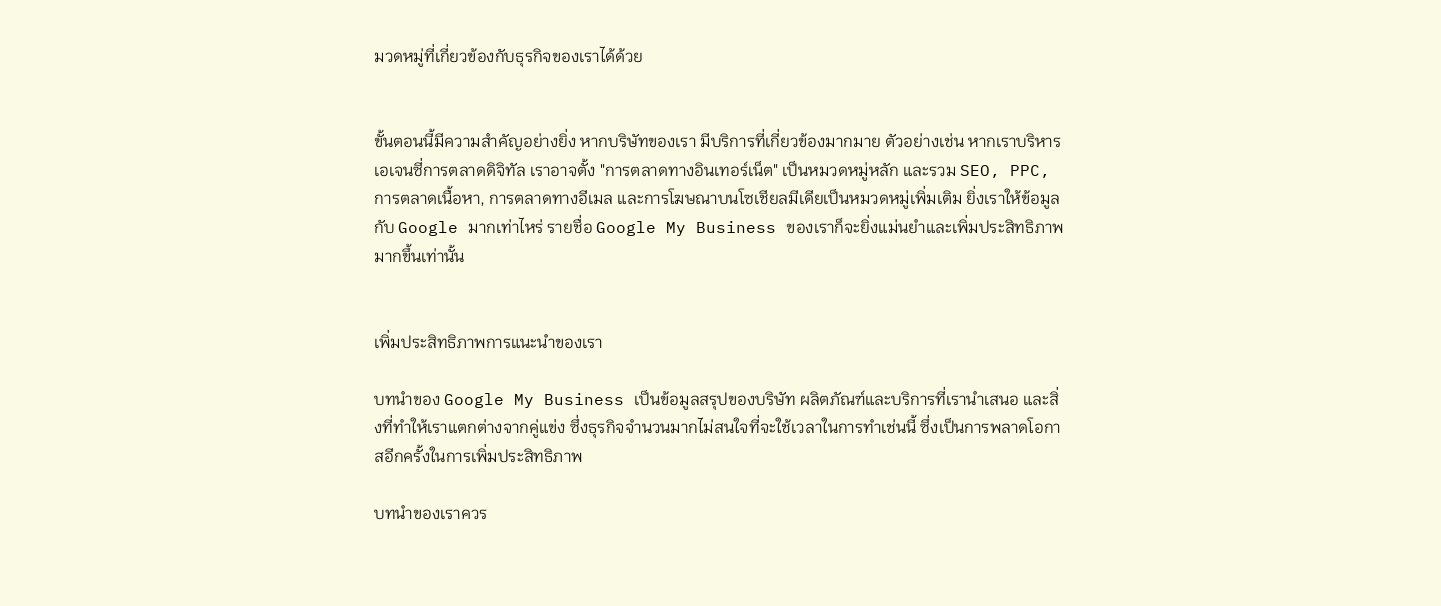มวดหมู่ที่เกี่ยวข้องกับธุรกิจของเราได้ด้วย


ขั้นตอนนี้มีความสำคัญอย่างยิ่ง หากบริษัทของเรา มีบริการที่เกี่ยวข้องมากมาย ตัวอย่างเช่น หากเราบริหารเอเจนซี่การตลาดดิจิทัล เราอาจตั้ง "การตลาดทางอินเทอร์เน็ต" เป็นหมวดหมู่หลัก และรวม SEO, PPC, การตลาดเนื้อหา, การตลาดทางอีเมล และการโฆษณาบนโซเชียลมีเดียเป็นหมวดหมู่เพิ่มเติม ยิ่งเราให้ข้อมูลกับ Google มากเท่าไหร่ รายชื่อ Google My Business ของเราก็จะยิ่งแม่นยำและเพิ่มประสิทธิภาพมากขึ้นเท่านั้น


เพิ่มประสิทธิภาพการแนะนำของเรา

บทนำของ Google My Business เป็นข้อมูลสรุปของบริษัท ผลิตภัณฑ์และบริการที่เรานำเสนอ และสิ่งที่ทำให้เราแตกต่างจากคู่แข่ง ซึ่งธุรกิจจำนวนมากไม่สนใจที่จะใช้เวลาในการทำเช่นนี้ ซึ่งเป็นการพลาดโอกาสอีกครั้งในการเพิ่มประสิทธิภาพ

บทนำของเราควร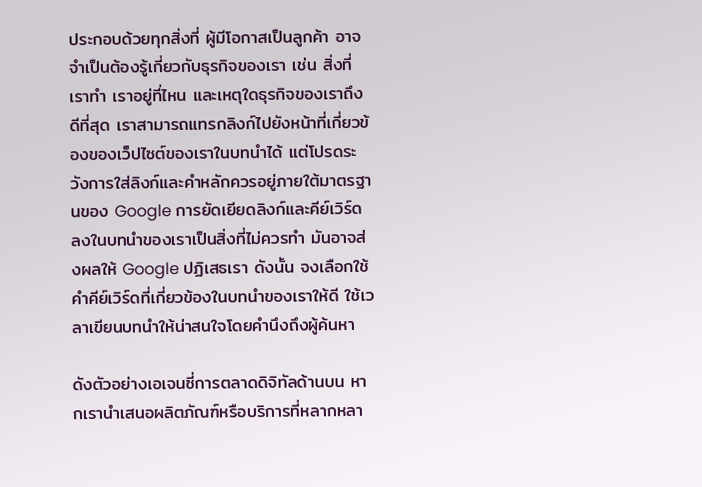ประกอบด้วยทุกสิ่งที่ ผู้มีโอกาสเป็นลูกค้า อาจจำเป็นต้องรู้เกี่ยวกับธุรกิจของเรา เช่น สิ่งที่เราทำ เราอยู่ที่ไหน และเหตุใดธุรกิจของเราถึงดีที่สุด เราสามารถแทรกลิงก์ไปยังหน้าที่เกี่ยวข้องของเว็ปไซต์ของเราในบทนำได้ แต่โปรดระวังการใส่ลิงก์และคำหลักควรอยู่ภายใต้มาตรฐานของ Google การยัดเยียดลิงก์และคีย์เวิร์ดลงในบทนำของเราเป็นสิ่งที่ไม่ควรทำ มันอาจส่งผลให้ Google ปฏิเสธเรา ดังนั้น จงเลือกใช้คำคีย์เวิร์ดที่เกี่ยวข้องในบทนำของเราให้ดี ใช้เวลาเขียนบทนำให้น่าสนใจโดยคำนึงถึงผู้ค้นหา

ดังตัวอย่างเอเจนซี่การตลาดดิจิทัลด้านบน หากเรานำเสนอผลิตภัณฑ์หรือบริการที่หลากหลา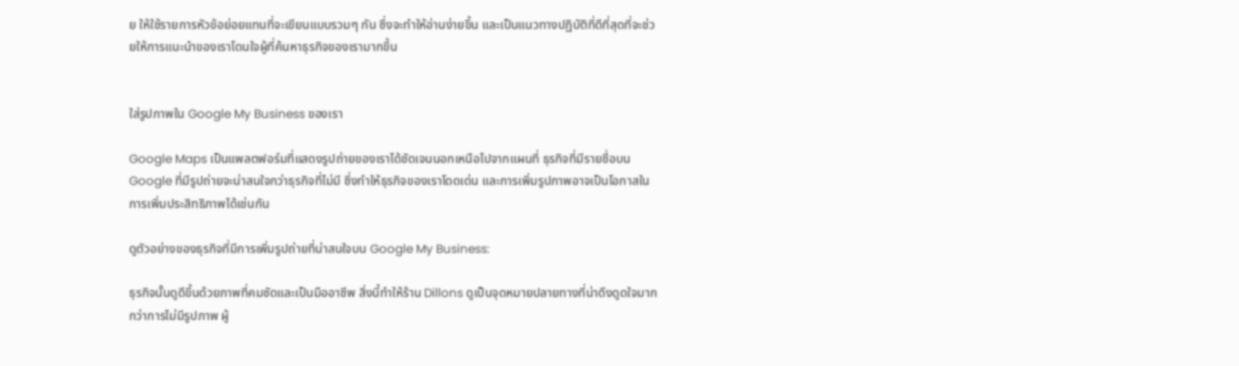ย ให้ใช้รายการหัวข้อย่อยแทนที่จะเขียนแบบรวมๆ กัน ซึ่งจะทำให้อ่านง่ายขึ้น และเป็นแนวทางปฏิบัติที่ดีที่สุดที่จะช่วยให้การแนะนำของเราโดนใจผู้ที่ค้นหาธุรกิจของเรามากขึ้น


ใส่รูปภาพใน Google My Business ของเรา

Google Maps เป็นแพลตฟอร์มที่แสดงรูปถ่ายของเราได้ชัดเจนนอกเหนือไปจากแผนที่ ธุรกิจที่มีรายชื่อบน Google ที่มีรูปถ่ายจะน่าสนใจกว่าธุรกิจที่ไม่มี ซึ่งทำให้ธุรกิจของเราโดดเด่น และการเพิ่มรูปภาพอาจเป็นโอกาสในการเพิ่มประสิทธิภาพได้เช่นกัน

ดูตัวอย่างของธุรกิจที่มีการเพิ่มรูปถ่ายที่น่าสนใจบน Google My Business:

ธุรกิจนั้นดูดีขึ้นด้วยภาพที่คมชัดและเป็นมืออาชีพ สิ่งนี้ทำให้ร้าน Dillons ดูเป็นจุดหมายปลายทางที่น่าดึงดูดใจมากกว่าการไม่มีรูปภาพ ผู้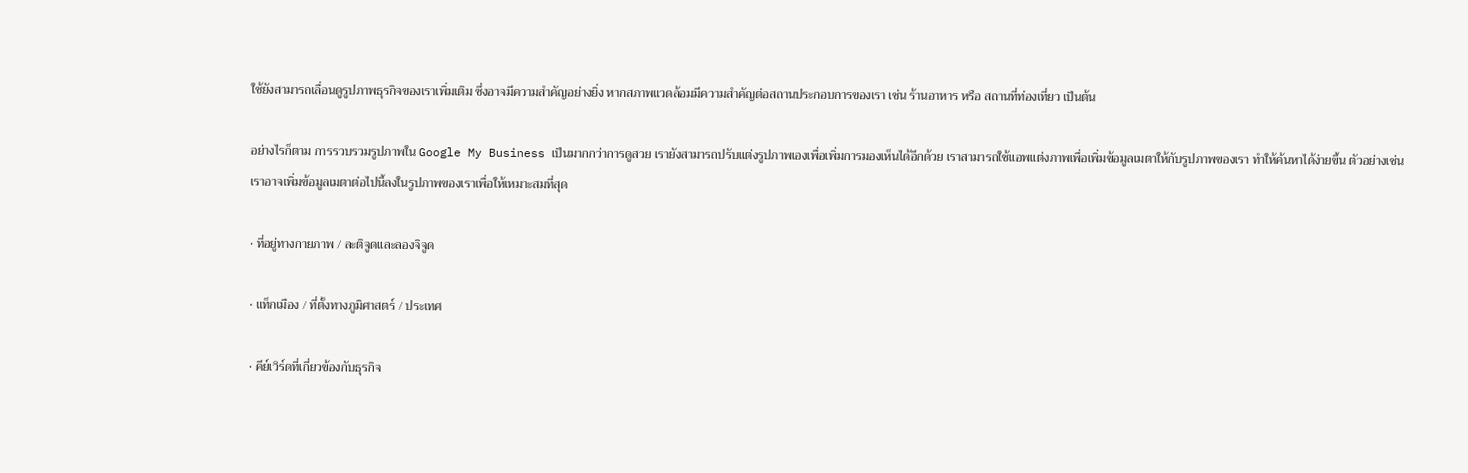ใช้ยังสามารถเลื่อนดูรูปภาพธุรกิจของเราเพิ่มเติม ซึ่งอาจมีความสำคัญอย่างยิ่ง หากสภาพแวดล้อมมีความสำคัญต่อสถานประกอบการของเรา เช่น ร้านอาหาร หรือ สถานที่ท่องเที่ยว เป็นต้น

อย่างไรก็ตาม การรวบรวมรูปภาพใน Google My Business เป็นมากกว่าการดูสวย เรายังสามารถปรับแต่งรูปภาพเองเพื่อเพิ่มการมองเห็นได้อีกด้วย เราสามารถใช้แอพแต่งภาพเพื่อเพิ่มข้อมูลเมตาให้กับรูปภาพของเรา ทำให้ค้นหาได้ง่ายขึ้น ตัวอย่างเช่น เราอาจเพิ่มข้อมูลเมตาต่อไปนี้ลงในรูปภาพของเราเพื่อให้เหมาะสมที่สุด

· ที่อยู่ทางกายภาพ / ละติจูดและลองจิจูด

· แท็กเมือง / ที่ตั้งทางภูมิศาสตร์ / ประเทศ

· คีย์เวิร์ดที่เกี่ยวข้องกับธุรกิจ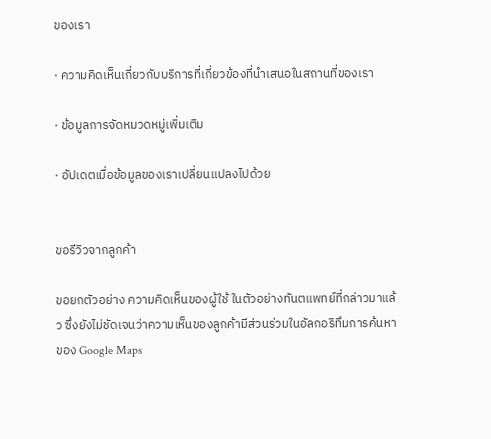ของเรา

· ความคิดเห็นเกี่ยวกับบริการที่เกี่ยวข้องที่นำเสนอในสถานที่ของเรา

· ข้อมูลการจัดหมวดหมู่เพิ่มเติม

· อัปเดตเมื่อข้อมูลของเราเปลี่ยนแปลงไปด้วย


ขอรีวิวจากลูกค้า

ขอยกตัวอย่าง ความคิดเห็นของผู้ใช้ ในตัวอย่างทันตแพทย์ที่กล่าวมาแล้ว ซึ่งยังไม่ชัดเจนว่าความเห็นของลูกค้ามีส่วนร่วมในอัลกอริทึมการค้นหาของ Google Maps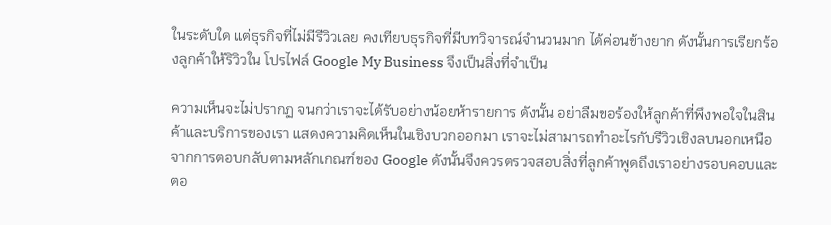ในระดับใด แต่ธุรกิจที่ไม่มีรีวิวเลย คงเทียบธุรกิจที่มีบทวิจารณ์จำนวนมาก ได้ค่อนข้างยาก ดังนั้นการเรียกร้องลูกค้าให้ริวิวใน โปรไฟล์ Google My Business จึงเป็นสิ่งที่จำเป็น

ความเห็นจะไม่ปรากฏ จนกว่าเราจะได้รับอย่างน้อยห้ารายการ ดังนั้น อย่าลืมขอร้องให้ลูกค้าที่พึงพอใจในสินค้าและบริการของเรา แสดงความคิดเห็นในเชิงบวกออกมา เราจะไม่สามารถทำอะไรกับรีวิวเชิงลบนอกเหนือจากการตอบกลับตามหลักเกณฑ์ของ Google ดังนั้นจึงควรตรวจสอบสิ่งที่ลูกค้าพูดถึงเราอย่างรอบคอบและตอ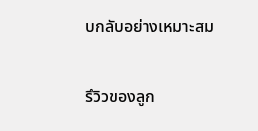บกลับอย่างเหมาะสม

รึวิวของลูก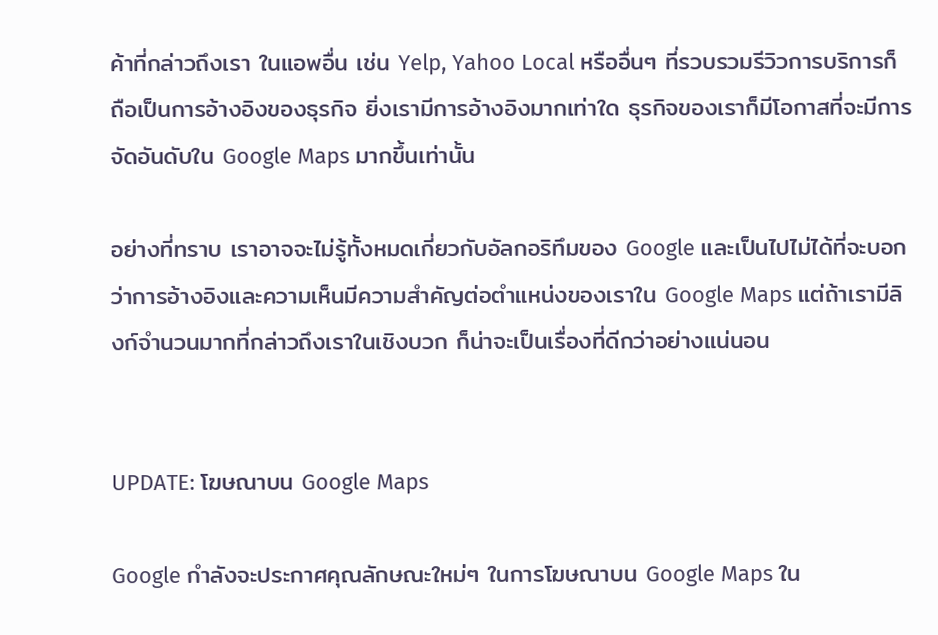ค้าที่กล่าวถึงเรา ในแอพอื่น เช่น Yelp, Yahoo Local หรืออื่นๆ ที่รวบรวมรีวิวการบริการก็ถือเป็นการอ้างอิงของธุรกิจ ยิ่งเรามีการอ้างอิงมากเท่าใด ธุรกิจของเราก็มีโอกาสที่จะมีการจัดอันดับใน Google Maps มากขึ้นเท่านั้น

อย่างที่ทราบ เราอาจจะไม่รู้ทั้งหมดเกี่ยวกับอัลกอริทึมของ Google และเป็นไปไม่ได้ที่จะบอกว่าการอ้างอิงและความเห็นมีความสำคัญต่อตำแหน่งของเราใน Google Maps แต่ถ้าเรามีลิงก์จำนวนมากที่กล่าวถึงเราในเชิงบวก ก็น่าจะเป็นเรื่องที่ดีกว่าอย่างแน่นอน


UPDATE: โฆษณาบน Google Maps

Google กำลังจะประกาศคุณลักษณะใหม่ๆ ในการโฆษณาบน Google Maps ใน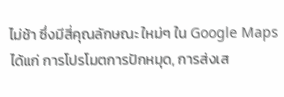ไม่ช้า ซึ่งมีสี่คุณลักษณะ ใหม่ๆ ใน Google Maps ได้แก่ การโปรโมตการปักหมุด, การส่งเส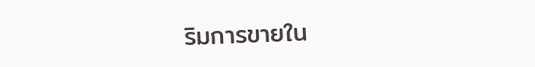ริมการขายใน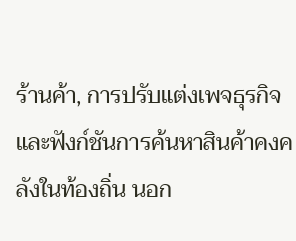ร้านค้า, การปรับแต่งเพจธุรกิจ และฟังก์ชันการค้นหาสินค้าคงคลังในท้องถิ่น นอก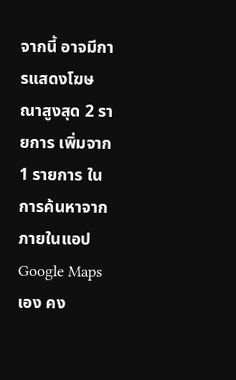จากนี้ อาจมีการแสดงโฆษณาสูงสุด 2 รายการ เพิ่มจาก 1 รายการ ในการค้นหาจากภายในแอป Google Maps เอง คง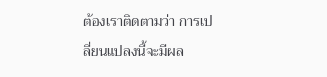ต้องเราติดตามว่า การเปลี่ยนแปลงนี้จะมีผล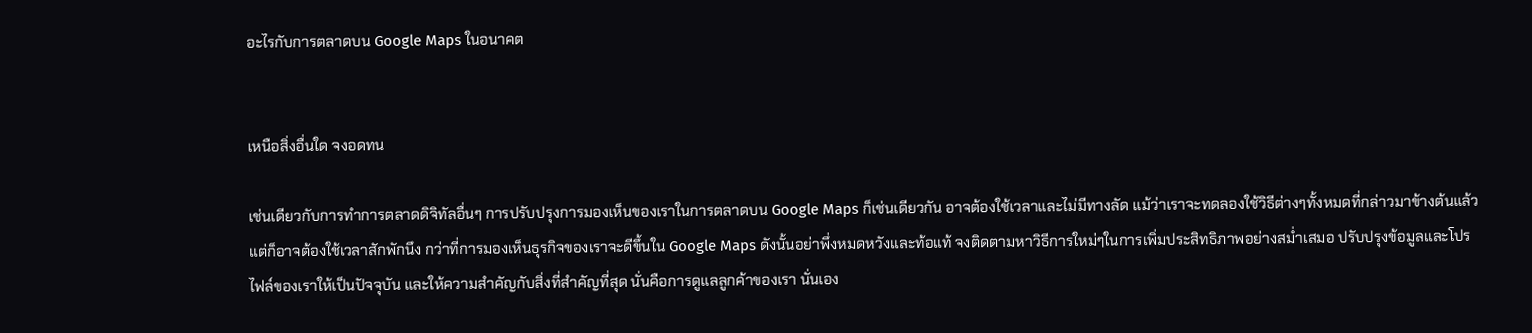อะไรกับการตลาดบน Google Maps ในอนาคต


เหนือสิ่งอื่นใด จงอดทน

เช่นเดียวกับการทำการตลาดดิจิทัลอื่นๆ การปรับปรุงการมองเห็นของเราในการตลาดบน Google Maps ก็เช่นเดียวกัน อาจต้องใช้เวลาและไม่มีทางลัด แม้ว่าเราจะทดลองใช้วิธีต่างๆทั้งหมดที่กล่าวมาข้างต้นแล้ว แต่ก็อาจต้องใช้เวลาสักพักนึง กว่าที่การมองเห็นธุรกิจของเราจะดีขึ้นใน Google Maps ดังนั้นอย่าพึ่งหมดหวังและท้อแท้ จงติดตามหาวิธีการใหม่ๆในการเพิ่มประสิทธิภาพอย่างสม่ำเสมอ ปรับปรุงข้อมูลและโปรไฟล์ของเราให้เป็นปัจจุบัน และให้ความสำคัญกับสิ่งที่สำคัญที่สุด นั่นคือการดูแลลูกค้าของเรา นั่นเอง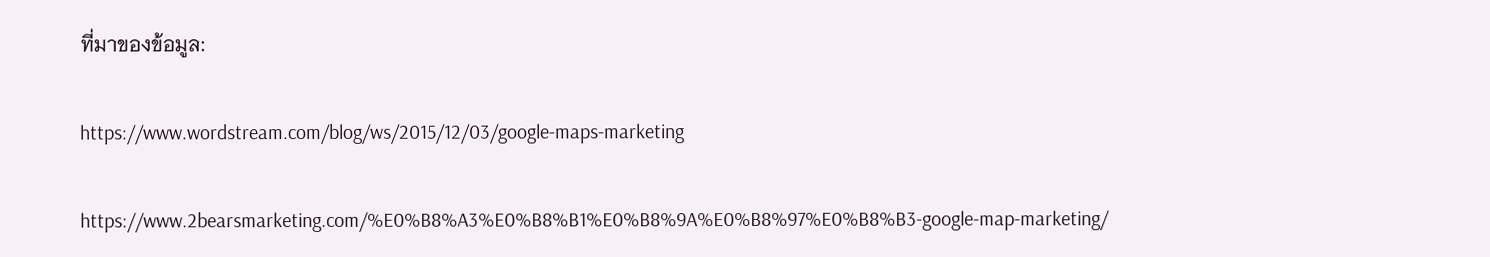ที่มาของข้อมูล:

https://www.wordstream.com/blog/ws/2015/12/03/google-maps-marketing

https://www.2bearsmarketing.com/%E0%B8%A3%E0%B8%B1%E0%B8%9A%E0%B8%97%E0%B8%B3-google-map-marketing/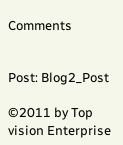Comments


Post: Blog2_Post

©2011 by Top vision Enterprise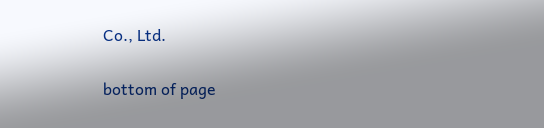Co., Ltd.

bottom of page